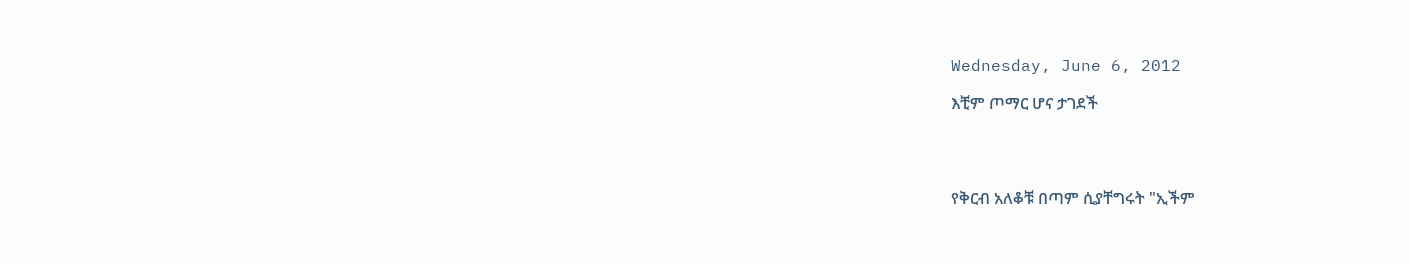Wednesday, June 6, 2012

እቺም ጦማር ሆና ታገደች




የቅርብ አለቆቹ በጣም ሲያቸግሩት "ኢችም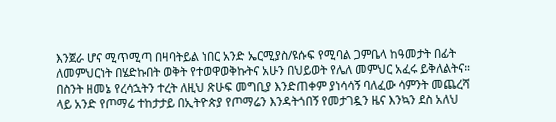እንጀራ ሆና ሚጥሚጣ በዛባትይል ነበር አንድ ኤርሚያስ/ዩሱፍ የሚባል ጋምቤላ ከዓመታት በፊት ለመምህርነት በሄድኩበት ወቅት የተወዋወቅኩትና አሁን በህይወት የሌለ መምህር አፈሩ ይቅለልትና። በስንት ዘመኔ የረሳኋትን ተረት ለዚህ ጽሁፍ መግቢያ እንድጠቀም ያነሳሳኝ ባለፈው ሳምንት መጨረሻ ላይ አንድ የጦማሬ ተከታታይ በኢትዮጵያ የጦማሬን እንዳትጎበኝ የመታገዷን ዜና እንኳን ደስ አለህ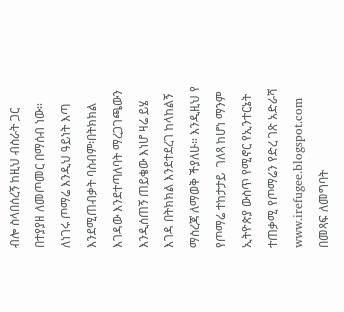ብሎ ስላበሰረኝ ከዚህ ብስራት ጋር በተያያዘ ለመጦመር በማሰብ ነው። ለነገሩ ጦማሬ እንዲህ ዓይነት እጣ እንደሚጠብቃት ባስብም፡በትክክል እገዳው እንደተጣለባት ማረጋገጫውን እንዲሰጠኝ ጠይቄው እነሆ ዛሬ ይሄ እገዳ በትክክል እንደተደረገ ከላከልኝ ማስረጃ ለማወቅ ችያለሁ። እንዲዚህ የ የጦማሬ ተከታታይ  ገለጻ ከሆነ ማንም ኢትዮጵያ ውስጥ የሚኖር የኢንተርኔት ተጠቃሚ የጦማሬን የድረ ገጽ አድራሻ www.irefugee.blogspot.com በመጻፍ ለመግባት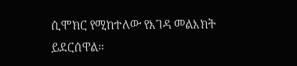ሲሞክር የሚከተለው የእገዳ መልእክት ይደርሰዋል።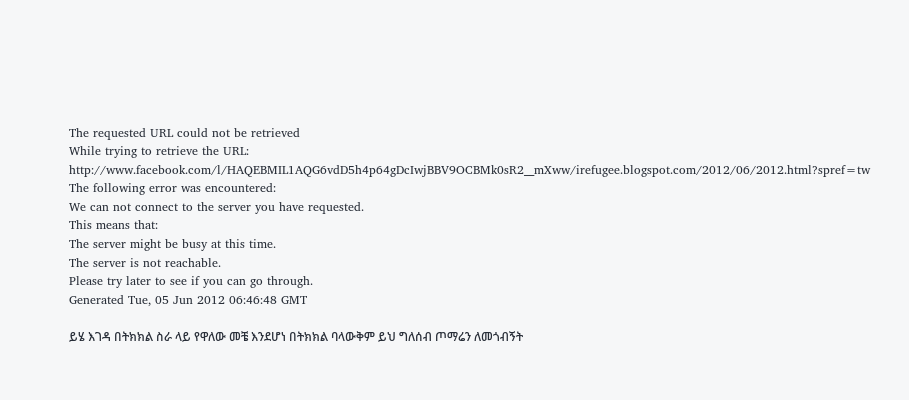The requested URL could not be retrieved
While trying to retrieve the URL:
http://www.facebook.com/l/HAQEBMIL1AQG6vdD5h4p64gDcIwjBBV9OCBMk0sR2__mXww/irefugee.blogspot.com/2012/06/2012.html?spref=tw
The following error was encountered:
We can not connect to the server you have requested.
This means that:
The server might be busy at this time.
The server is not reachable.
Please try later to see if you can go through.
Generated Tue, 05 Jun 2012 06:46:48 GMT

ይሄ እገዳ በትክክል ስራ ላይ የዋለው መቼ እንደሆነ በትክክል ባላውቅም ይህ ግለሰብ ጦማሬን ለመጎብኝት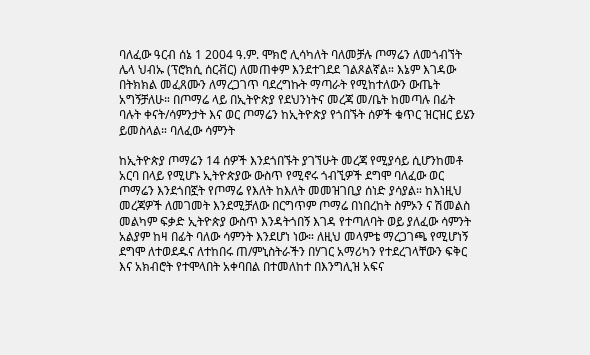ባለፈው ዓርብ ሰኔ 1 2004 ዓ᎐ም᎐ ሞክሮ ሊሳካለት ባለመቻሉ ጦማሬን ለመጎብኘት ሌላ ህብኡ (ፕሮክሲ ሰርቭር) ለመጠቀም እንደተገደደ ገልጾልኛል። እኔም እገዳው በትክክል መፈጸሙን ለማረጋገጥ ባደረግኩት ማጣራት የሚከተለውን ውጤት አግኝቻለሁ። በጦማሬ ላይ በኢትዮጵያ የደህንነትና መረጃ መ/ቤት ከመጣሉ በፊት ባሉት ቀናት/ሳምንታት እና ወር ጦማሬን ከኢትዮጵያ የጎበኙት ሰዎች ቁጥር ዝርዝር ይሄን ይመስላል። ባለፈው ሳምንት

ከኢትዮጵያ ጦማሬን 14 ሰዎች እንደጎበኙት ያገኘሁት መረጃ የሚያሳይ ሲሆንከመቶ አርባ በላይ የሚሆኑ ኢትዮጵያው ውስጥ የሚኖሩ ጎብኚዎች ደግሞ ባለፈው ወር ጦማሬን እንደጎበኟት የጦማሬ የእለት ከእለት መመዝገቢያ ሰነድ ያሳያል። ከእነዚህ መረጃዎች ለመገመት እንደሚቻለው በርግጥም ጦማሬ በነበረከት ስምኦን ና ሽመልስ መልካም ፍቃድ ኢትዮጵያ ውስጥ እንዳትጎበኝ እገዳ የተጣለባት ወይ ያለፈው ሳምንት አልያም ከዛ በፊት ባለው ሳምንት እንደሆነ ነው። ለዚህ መላምቴ ማረጋገጫ የሚሆነኝ ደግሞ ለተወደዱና ለተከበሩ ጠ/ምኒስትራችን በሃገር አማሪካን የተደረገላቸውን ፍቅር እና አክብሮት የተሞላበት አቀባበል በተመለከተ በእንግሊዝ አፍና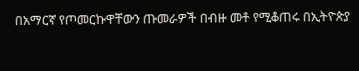በአማርኛ የጦመርኩዋቸውን ጡመራዎች በብዙ መቶ የሚቆጠሩ በኢትዮጵያ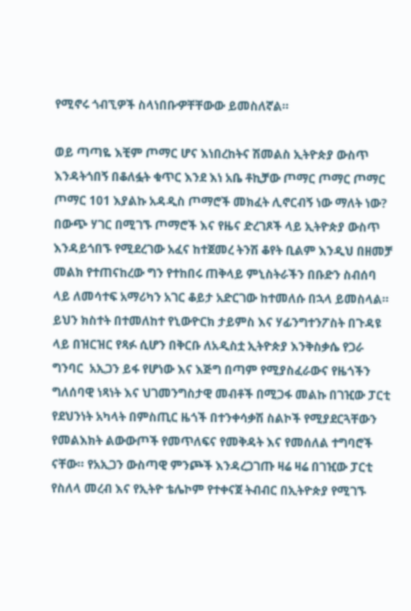የሚኖሩ ጎብኚዎች ስላነበቡዏቸቸውው ይመስለኛል።

ወይ ጣጣዬ እቺም ጦማር ሆና እነበረከትና ሽመልስ ኢትዮጵያ ውስጥ እንዳትጎበኝ በቆለፏት ቁጥር እንደ እነ አቤ ቶኪቻው ጦማር ጦማር ጦማር ጦማር 101 እያልኩ አዳዲስ ጦማሮች መክፈት ሊኖርብኝ ነው ማለት ነው?
በውጭ ሃገር በሚገኙ ጦማሮች እና የዜና ድረገጾች ላይ ኢትዮጵያ ውስጥ እንዳይጎበኙ የሚደረገው አፈና ከተጀመረ ትንሽ ቆየት ቢልም እንዲህ በዘመቻ መልክ የተጠናከረው ግን የተከበሩ ጠቅላይ ምኒስትራችን በቡድን ስብሰባ ላይ ለመሳተፍ አማሪካን አገር ቆይታ አድርገው ከተመለሱ በኋላ ይመስላል። ይህን ክስተት በተመለከተ የኒውዮርክ ታይምስ እና ሃፊንግተንፖስት በጉዳዩ ላይ በዝርዝር የጻፉ ሲሆን በቅርቡ ለአዲስቷ ኢትዮጵያ እንቅስቃሴ የጋራ ግንባር  አኢጋን ይፋ የሆነው እና እጅግ በጣም የሚያስፈራውና የዜጎችን ግለሰባዊ ነጻነት እና ህገመንግስታዊ መብቶች በሚጋፋ መልኩ በገዢው ፓርቲ የደህንነት አካላት በምስጢር ዜጎች በተንቀሳቃሽ ስልኮች የሚያደርጓቸውን የመልእክት ልውውጦች የመጥለፍና የመቅዳት እና የመሰለል ተግባሮች ናቸው። የአኢጋን ውስጣዊ ምንጮች እንዳረጋገጡ ዛሬ ዛሬ በገዢው ፓርቲ የስለላ መረብ እና የኢትዮ ቴሌኮም የተቀናጀ ትብብር በኢትዮጵያ የሚገኙ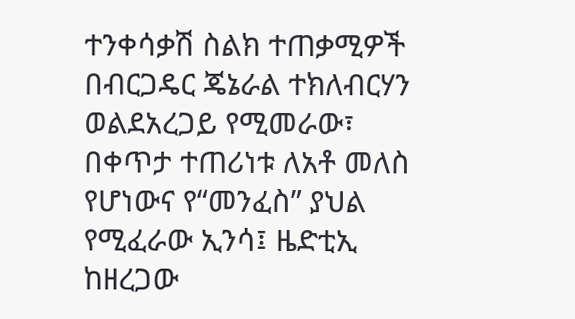ተንቀሳቃሽ ስልክ ተጠቃሚዎች በብርጋዴር ጄኔራል ተክለብርሃን ወልደአረጋይ የሚመራው፣ በቀጥታ ተጠሪነቱ ለአቶ መለስ የሆነውና የ“መንፈስ” ያህል የሚፈራው ኢንሳ፤ ዜድቲኢ ከዘረጋው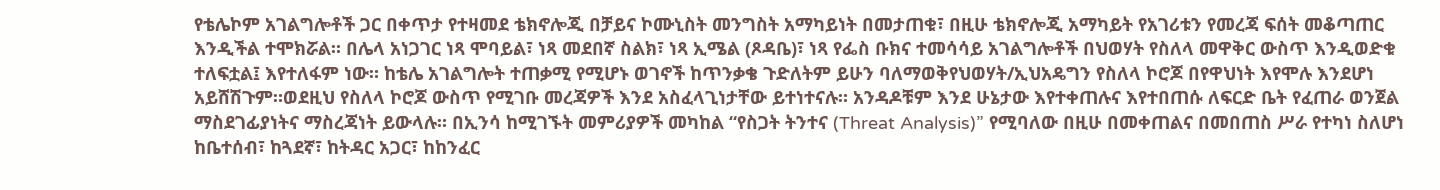የቴሌኮም አገልግሎቶች ጋር በቀጥታ የተዛመደ ቴክኖሎጂ በቻይና ኮሙኒስት መንግስት አማካይነት በመታጠቁ፣ በዚሁ ቴክኖሎጂ አማካይት የአገሪቱን የመረጃ ፍሰት መቆጣጠር እንዲችል ተሞክሯል። በሌላ አነጋገር ነጻ ሞባይል፣ ነጻ መደበኛ ስልክ፣ ነጻ ኢሜል (ጾዳቤ)፣ ነጻ የፌስ ቡክና ተመሳሳይ አገልግሎቶች በህወሃት የስለላ መዋቅር ውስጥ እንዲወድቁ ተለፍቷል፤ እየተለፋም ነው። ከቴሌ አገልግሎት ተጠቃሚ የሚሆኑ ወገኖች ከጥንቃቄ ጉድለትም ይሁን ባለማወቅየህወሃት/ኢህአዴግን የስለላ ኮሮጆ በየዋህነት እየሞሉ እንደሆነ አይሸሽጉም።ወደዚህ የስለላ ኮሮጆ ውስጥ የሚገቡ መረጃዎች እንደ አስፈላጊነታቸው ይተነተናሉ። አንዳዶቹም እንደ ሁኔታው እየተቀጠሉና እየተበጠሱ ለፍርድ ቤት የፈጠራ ወንጀል ማስደገፊያነትና ማስረጃነት ይውላሉ። በኢንሳ ከሚገኙት መምሪያዎች መካከል “የስጋት ትንተና (Threat Analysis)” የሚባለው በዚሁ በመቀጠልና በመበጠስ ሥራ የተካነ ስለሆነ ከቤተሰብ፣ ከጓደኛ፣ ከትዳር አጋር፣ ከከንፈር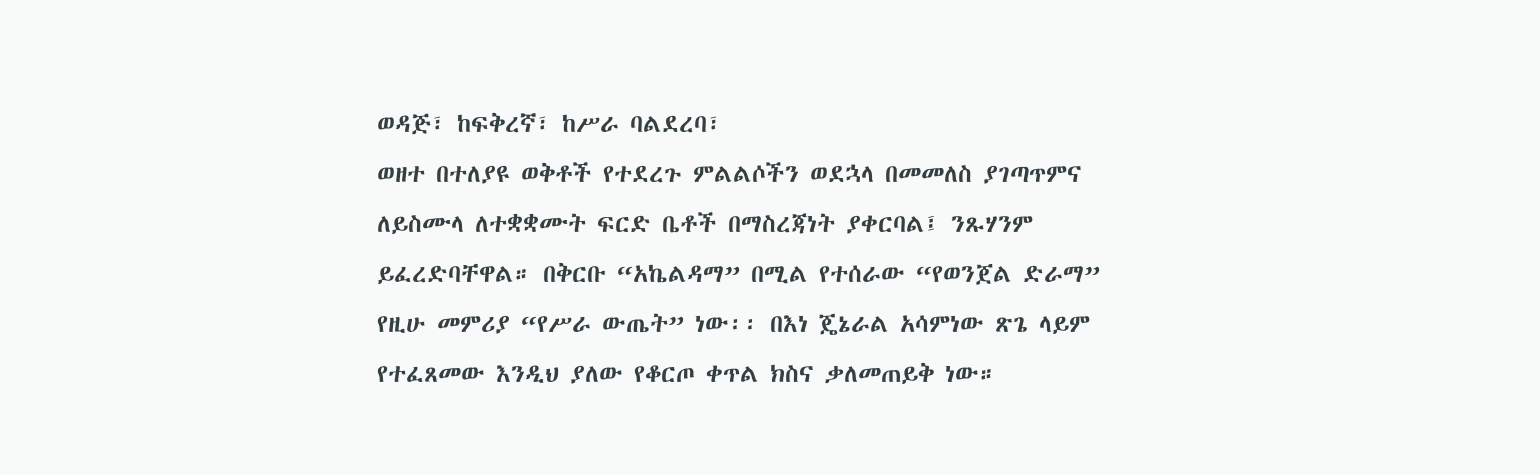ወዳጅ፣ ከፍቅረኛ፣ ከሥራ ባልደረባ፣
ወዘተ በተለያዩ ወቅቶች የተደረጉ ምልልሶችን ወደኋላ በመመለስ ያገጣጥምና ለይስሙላ ለተቋቋሙት ፍርድ ቤቶች በማስረጃነት ያቀርባል፤ ንጹሃንም ይፈረድባቸዋል። በቅርቡ “አኬልዳማ” በሚል የተሰራው “የወንጀል ድራማ” የዚሁ መምሪያ “የሥራ ውጤት” ነው፡፡ በእነ ጄኔራል አሳምነው ጽጌ ላይም የተፈጸመው እንዲህ ያለው የቆርጦ ቀጥል ክስና ቃለመጠይቅ ነው።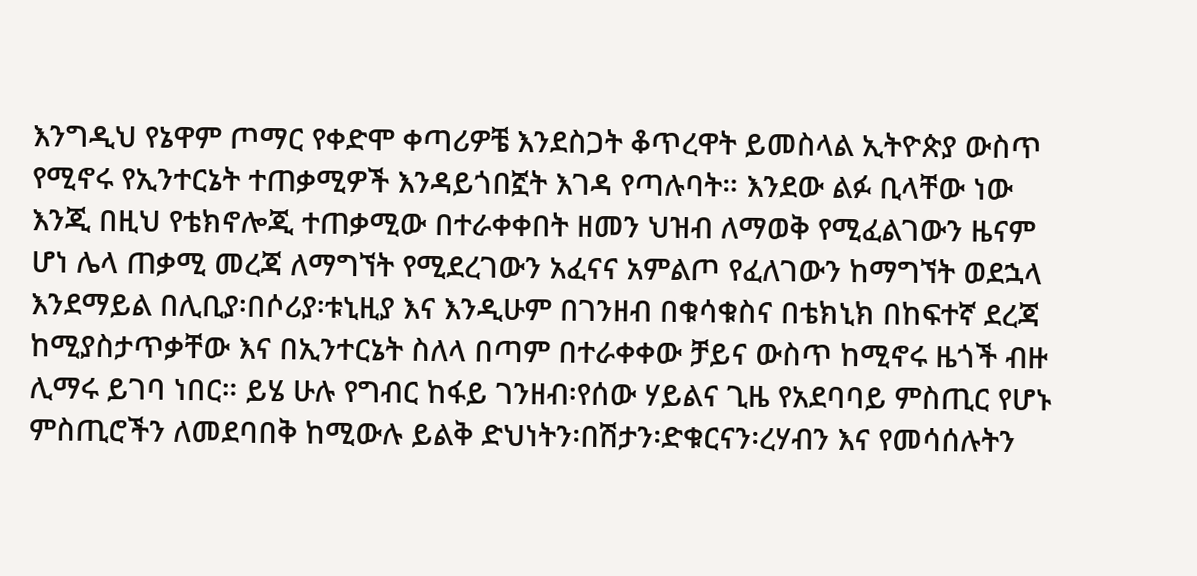እንግዲህ የኔዋም ጦማር የቀድሞ ቀጣሪዎቼ እንደስጋት ቆጥረዋት ይመስላል ኢትዮጵያ ውስጥ የሚኖሩ የኢንተርኔት ተጠቃሚዎች እንዳይጎበኟት እገዳ የጣሉባት። እንደው ልፉ ቢላቸው ነው እንጂ በዚህ የቴክኖሎጂ ተጠቃሚው በተራቀቀበት ዘመን ህዝብ ለማወቅ የሚፈልገውን ዜናም ሆነ ሌላ ጠቃሚ መረጃ ለማግኘት የሚደረገውን አፈናና አምልጦ የፈለገውን ከማግኘት ወደኋላ እንደማይል በሊቢያ፡በሶሪያ፡ቱኒዚያ እና እንዲሁም በገንዘብ በቁሳቁስና በቴክኒክ በከፍተኛ ደረጃ ከሚያስታጥቃቸው እና በኢንተርኔት ስለላ በጣም በተራቀቀው ቻይና ውስጥ ከሚኖሩ ዜጎች ብዙ ሊማሩ ይገባ ነበር። ይሄ ሁሉ የግብር ከፋይ ገንዘብ፡የሰው ሃይልና ጊዜ የአደባባይ ምስጢር የሆኑ ምስጢሮችን ለመደባበቅ ከሚውሉ ይልቅ ድህነትን፡በሽታን፡ድቁርናን፡ረሃብን እና የመሳሰሉትን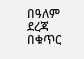በዓለም ደረጃ በቁጥር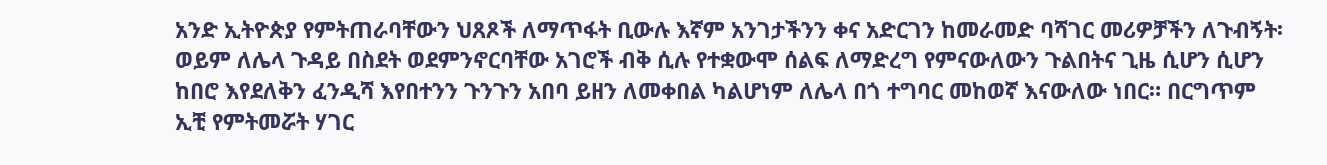አንድ ኢትዮጵያ የምትጠራባቸውን ህጸጾች ለማጥፋት ቢውሉ እኛም አንገታችንን ቀና አድርገን ከመራመድ ባሻገር መሪዎቻችን ለጉብኝት፡ ወይም ለሌላ ጉዳይ በስደት ወደምንኖርባቸው አገሮች ብቅ ሲሉ የተቋውሞ ሰልፍ ለማድረግ የምናውለውን ጉልበትና ጊዜ ሲሆን ሲሆን ከበሮ እየደለቅን ፈንዲሻ እየበተንን ጉንጉን አበባ ይዘን ለመቀበል ካልሆነም ለሌላ በጎ ተግባር መከወኛ እናውለው ነበር። በርግጥም ኢቺ የምትመሯት ሃገር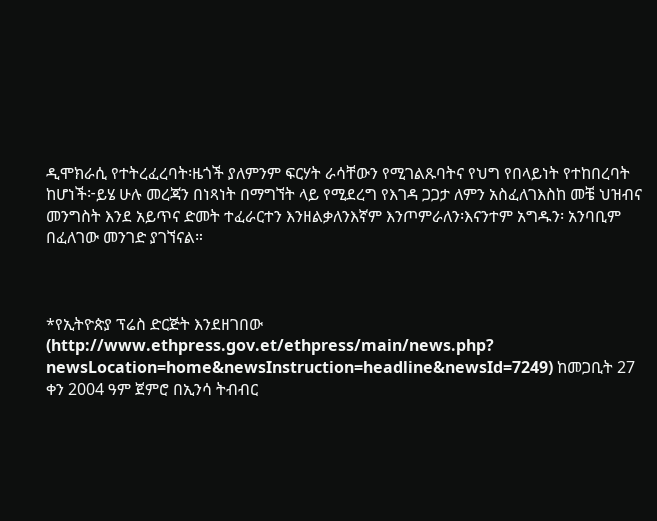ዲሞክራሲ የተትረፈረባት፡ዜጎች ያለምንም ፍርሃት ራሳቸውን የሚገልጹባትና የህግ የበላይነት የተከበረባት ከሆነች፦ይሄ ሁሉ መረጃን በነጻነት በማግኘት ላይ የሚደረግ የእገዳ ጋጋታ ለምን አስፈለገእስከ መቼ ህዝብና መንግስት እንደ አይጥና ድመት ተፈራርተን እንዘልቃለንእኛም እንጦምራለን፡እናንተም አግዱን፡ አንባቢም በፈለገው መንገድ ያገኘናል።



*የኢትዮጵያ ፕሬስ ድርጅት እንደዘገበው (http://www.ethpress.gov.et/ethpress/main/news.php?
newsLocation=home&newsInstruction=headline&newsId=7249) ከመጋቢት 27 ቀን 2004 ዓም ጀምሮ በኢንሳ ትብብር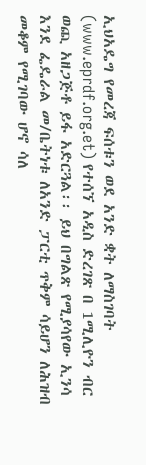ኢህአዴግ የመረጃ ፍሰቱን ወደ አንድ ቋት ለማስገባት (www.eprdf.org.et) የተሰኘ አዲስ ድረገጽ በ 1ሚሊዮን ብር ወጪ አዘጋጅቶ ይፋ አድርጓል፡፡ ይህ በግልጽ የሚያሳየው ኢንሳ እንደ ፌዴራል መ/ቤትነቱ ለአንድ ፓርቲ ጥቅም ሳይሆን ለሕዝብ መቆም የሚገባው ሆኖ ሳለ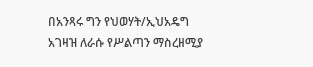በአንጻሩ ግን የህወሃት/ኢህአዴግ አገዛዝ ለራሱ የሥልጣን ማስረዘሚያ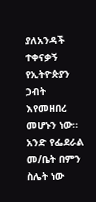ያለአንዳች ተቀናቃኝ የኢትዮጵያን ኃብት እየመዘበረ መሆኑን ነው፡፡ አንድ የፌደራል መ/ቤት በምን ስሌት ነው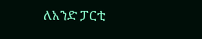ለአንድ ፓርቲ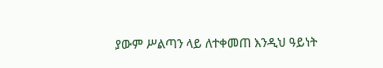ያውም ሥልጣን ላይ ለተቀመጠ እንዲህ ዓይነት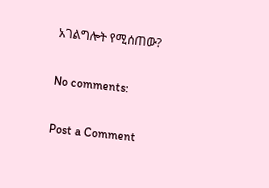አገልግሎት የሚሰጠው?

No comments:

Post a Comment